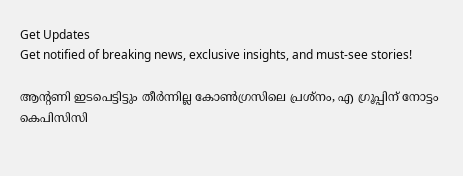Get Updates
Get notified of breaking news, exclusive insights, and must-see stories!

ആന്റണി ഇടപെട്ടിട്ടും തീര്‍ന്നില്ല കോണ്‍ഗ്രസിലെ പ്രശ്‌നം, എ ഗ്രൂപ്പിന് നോട്ടം കെപിസിസി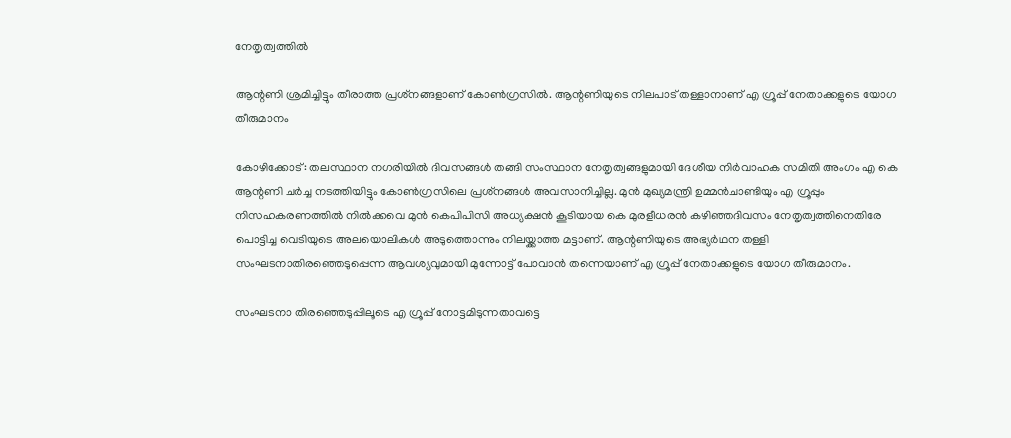നേതൃത്വത്തില്‍

ആന്റണി ശ്രമിച്ചിട്ടും തീരാത്ത പ്രശ്‌നങ്ങളാണ് കോണ്‍ഗ്രസില്‍. ആന്റണിയുടെ നിലപാട് തള്ളാനാണ് എ ഗ്രൂപ്പ് നേതാക്കളുടെ യോഗ തീരുമാനം

കോഴിക്കോട്: തലസ്ഥാന നഗരിയില്‍ ദിവസങ്ങള്‍ തങ്ങി സംസ്ഥാന നേതൃത്വങ്ങളുമായി ദേശീയ നിര്‍വാഹക സമിതി അംഗം എ കെ ആന്റണി ചര്‍ച്ച നടത്തിയിട്ടും കോണ്‍ഗ്രസിലെ പ്രശ്‌നങ്ങള്‍ അവസാനിച്ചില്ല. മുന്‍ മുഖ്യമന്ത്രി ഉമ്മന്‍ചാണ്ടിയും എ ഗ്രൂപ്പും നിസഹകരണത്തില്‍ നില്‍ക്കവെ മുന്‍ കെപിപിസി അധ്യക്ഷന്‍ കൂടിയായ കെ മുരളീധരന്‍ കഴിഞ്ഞദിവസം നേതൃത്വത്തിനെതിരേ പൊട്ടിച്ച വെടിയുടെ അലയൊലികള്‍ അടുത്തൊന്നും നിലയ്ക്കാത്ത മട്ടാണ്. ആന്റണിയുടെ അഭ്യര്‍ഥന തള്ളി സംഘടനാതിരഞ്ഞെടുപ്പെന്ന ആവശ്യവുമായി മുന്നോട്ട് പോവാന്‍ തന്നെയാണ് എ ഗ്രൂപ്പ് നേതാക്കളുടെ യോഗ തീരുമാനം.

സംഘടനാ തിരഞ്ഞെടുപ്പിലൂടെ എ ഗ്രൂപ്പ് നോട്ടമിടുന്നതാവട്ടെ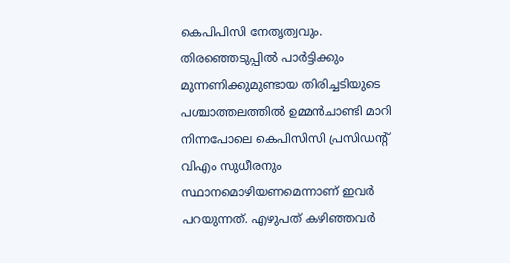കെപിപിസി നേതൃത്വവും. തിരഞ്ഞെടുപ്പില്‍ പാര്‍ട്ടിക്കും മുന്നണിക്കുമുണ്ടായ തിരിച്ചടിയുടെ പശ്ചാത്തലത്തില്‍ ഉമ്മന്‍ചാണ്ടി മാറി നിന്നപോലെ കെപിസിസി പ്രസിഡന്റ് വിഎം സുധീരനും സ്ഥാനമൊഴിയണമെന്നാണ് ഇവര്‍ പറയുന്നത്. എഴുപത് കഴിഞ്ഞവര്‍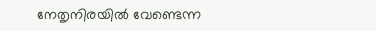നേതൃനിരയില്‍ വേണ്ടെന്ന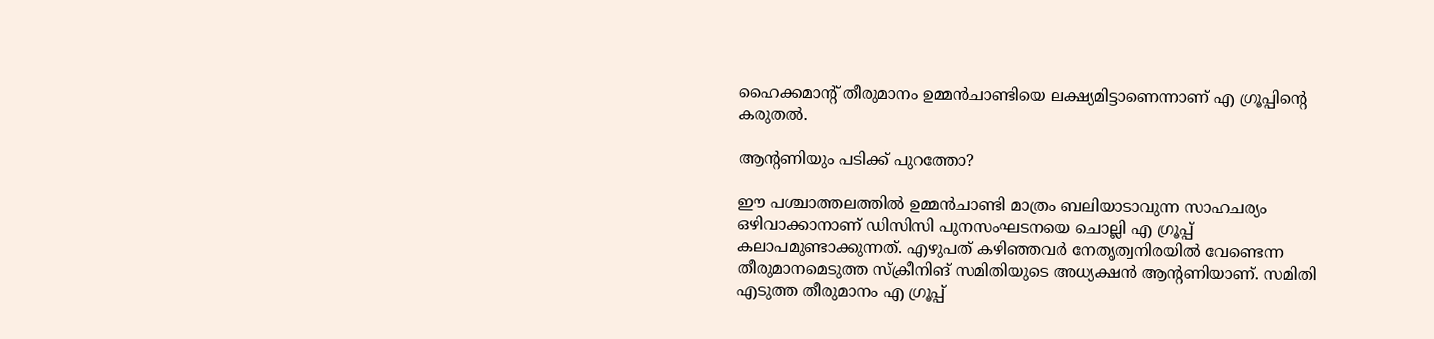ഹൈക്കമാന്റ് തീരുമാനം ഉമ്മന്‍ചാണ്ടിയെ ലക്ഷ്യമിട്ടാണെന്നാണ് എ ഗ്രൂപ്പിന്റെ കരുതല്‍.

ആന്റണിയും പടിക്ക് പുറത്തോ?

ഈ പശ്ചാത്തലത്തില്‍ ഉമ്മന്‍ചാണ്ടി മാത്രം ബലിയാടാവുന്ന സാഹചര്യം ഒഴിവാക്കാനാണ് ഡിസിസി പുനസംഘടനയെ ചൊല്ലി എ ഗ്രൂപ്പ് കലാപമുണ്ടാക്കുന്നത്. എഴുപത് കഴിഞ്ഞവര്‍ നേതൃത്വനിരയില്‍ വേണ്ടെന്ന തീരുമാനമെടുത്ത സ്‌ക്രീനിങ് സമിതിയുടെ അധ്യക്ഷന്‍ ആന്റണിയാണ്. സമിതി എടുത്ത തീരുമാനം എ ഗ്രൂപ്പ്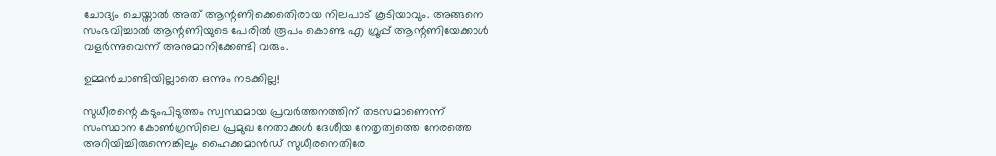ചോദ്യം ചെയ്താല്‍ അത് ആന്റണിക്കെതെിരായ നിലപാട് കൂടിയാവും. അങ്ങനെ സംഭവിച്ചാല്‍ ആന്റണിയുടെ പേരില്‍ രൂപം കൊണ്ട എ ഗ്രൂപ്പ് ആന്റണിയേക്കാള്‍ വളര്‍ന്നുവെന്ന് അനുമാനിക്കേണ്ടി വരും.

ഉമ്മന്‍ചാണ്ടിയില്ലാതെ ഒന്നും നടക്കില്ല!

സുധീരന്റെ കടുംപിടുത്തം സ്വസ്ഥമായ പ്രവര്‍ത്തനത്തിന് തടസമാണെന്ന് സംസ്ഥാന കോണ്‍ഗ്രസിലെ പ്രമുഖ നേതാക്കള്‍ ദേശീയ നേതൃത്വത്തെ നേരത്തെ അറിയിച്ചിരുന്നെങ്കിലും ഹൈക്കമാന്‍ഡ് സുധീരനെതിരേ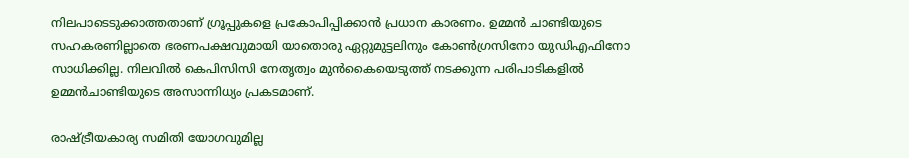നിലപാടെടുക്കാത്തതാണ് ഗ്രൂപ്പുകളെ പ്രകോപിപ്പിക്കാന്‍ പ്രധാന കാരണം. ഉമ്മന്‍ ചാണ്ടിയുടെ സഹകരണില്ലാതെ ഭരണപക്ഷവുമായി യാതൊരു ഏറ്റുമുട്ടലിനും കോണ്‍ഗ്രസിനോ യുഡിഎഫിനോ സാധിക്കില്ല. നിലവില്‍ കെപിസിസി നേതൃത്വം മുന്‍കൈയെടുത്ത് നടക്കുന്ന പരിപാടികളില്‍ ഉമ്മന്‍ചാണ്ടിയുടെ അസാന്നിധ്യം പ്രകടമാണ്.

രാഷ്ട്രീയകാര്യ സമിതി യോഗവുമില്ല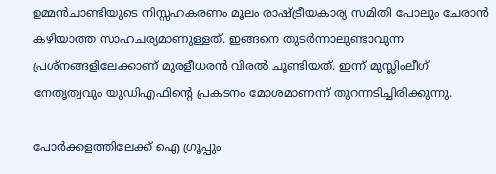ഉമ്മന്‍ചാണ്ടിയുടെ നിസ്സഹകരണം മൂലം രാഷ്ട്രീയകാര്യ സമിതി പോലും ചേരാന്‍ കഴിയാത്ത സാഹചര്യമാണുള്ളത്. ഇങ്ങനെ തുടര്‍ന്നാലുണ്ടാവുന്ന പ്രശ്‌നങ്ങളിലേക്കാണ് മുരളീധരന്‍ വിരല്‍ ചൂണ്ടിയത്. ഇന്ന് മുസ്ലിംലീഗ് നേതൃത്വവും യുഡിഎഫിന്റെ പ്രകടനം മോശമാണന്ന് തുറന്നടിച്ചിരിക്കുന്നു.

പോര്‍ക്കളത്തിലേക്ക് ഐ ഗ്രൂപ്പും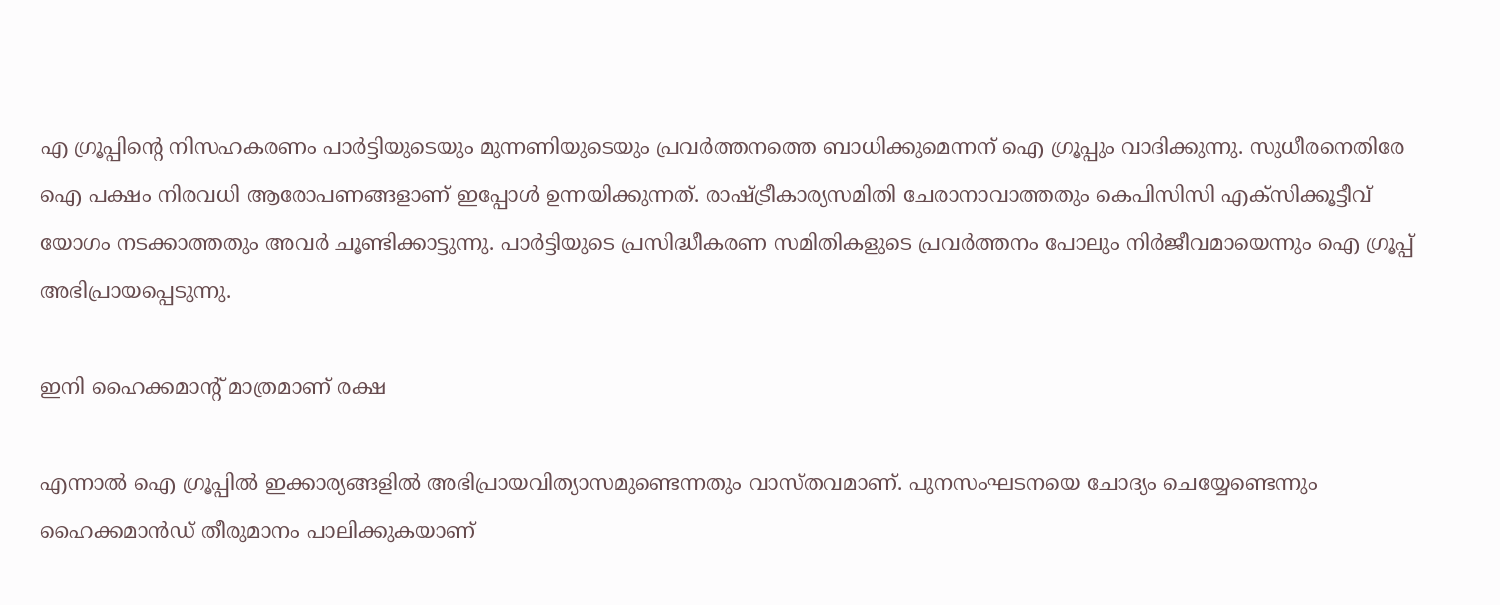എ ഗ്രൂപ്പിന്റെ നിസഹകരണം പാര്‍ട്ടിയുടെയും മുന്നണിയുടെയും പ്രവര്‍ത്തനത്തെ ബാധിക്കുമെന്നന് ഐ ഗ്രൂപ്പും വാദിക്കുന്നു. സുധീരനെതിരേ ഐ പക്ഷം നിരവധി ആരോപണങ്ങളാണ് ഇപ്പോള്‍ ഉന്നയിക്കുന്നത്. രാഷ്ട്രീകാര്യസമിതി ചേരാനാവാത്തതും കെപിസിസി എക്‌സിക്കൂട്ടീവ് യോഗം നടക്കാത്തതും അവര്‍ ചൂണ്ടിക്കാട്ടുന്നു. പാര്‍ട്ടിയുടെ പ്രസിദ്ധീകരണ സമിതികളുടെ പ്രവര്‍ത്തനം പോലും നിര്‍ജീവമായെന്നും ഐ ഗ്രൂപ്പ് അഭിപ്രായപ്പെടുന്നു.

ഇനി ഹൈക്കമാന്റ് മാത്രമാണ് രക്ഷ

എന്നാല്‍ ഐ ഗ്രൂപ്പില്‍ ഇക്കാര്യങ്ങളില്‍ അഭിപ്രായവിത്യാസമുണ്ടെന്നതും വാസ്തവമാണ്. പുനസംഘടനയെ ചോദ്യം ചെയ്യേണ്ടെന്നും ഹൈക്കമാന്‍ഡ് തീരുമാനം പാലിക്കുകയാണ്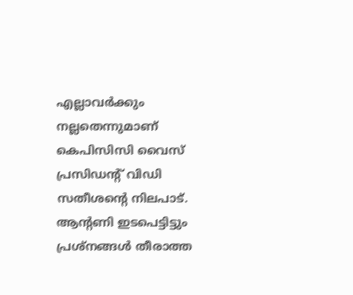എല്ലാവര്‍ക്കും നല്ലതെന്നുമാണ് കെപിസിസി വൈസ് പ്രസിഡന്റ് വിഡി സതീശന്റെ നിലപാട്. ആന്റണി ഇടപെട്ടിട്ടും പ്രശ്‌നങ്ങള്‍ തീരാത്ത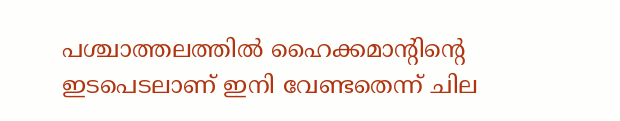പശ്ചാത്തലത്തില്‍ ഹൈക്കമാന്റിന്റെ ഇടപെടലാണ് ഇനി വേണ്ടതെന്ന് ചില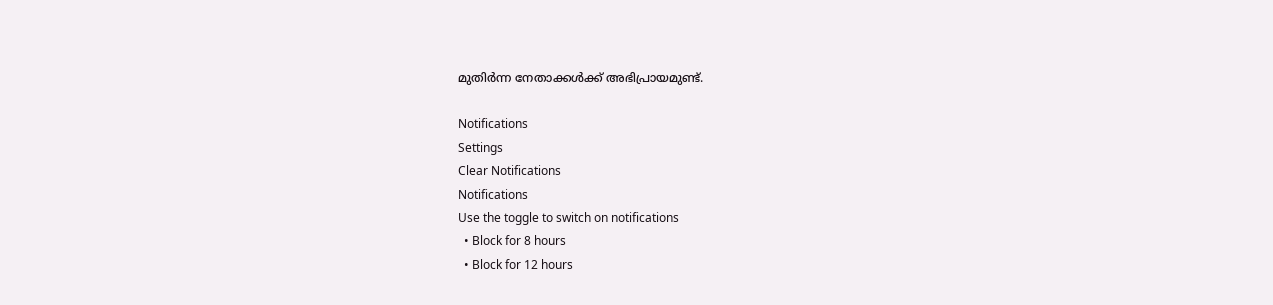മുതിര്‍ന്ന നേതാക്കള്‍ക്ക് അഭിപ്രായമുണ്ട്.

Notifications
Settings
Clear Notifications
Notifications
Use the toggle to switch on notifications
  • Block for 8 hours
  • Block for 12 hours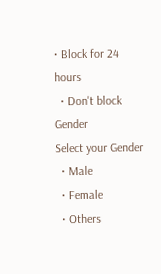• Block for 24 hours
  • Don't block
Gender
Select your Gender
  • Male
  • Female
  • Others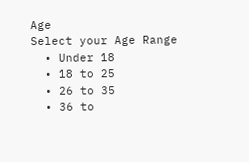Age
Select your Age Range
  • Under 18
  • 18 to 25
  • 26 to 35
  • 36 to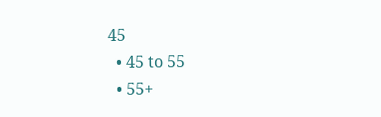45
  • 45 to 55
  • 55+